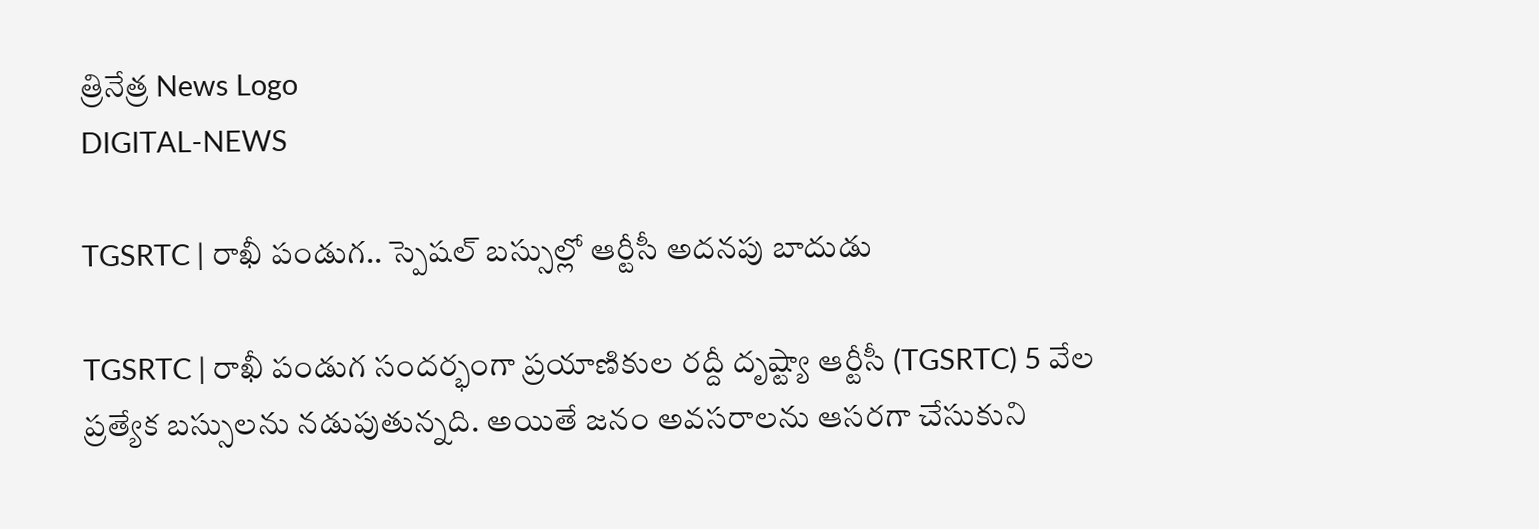త్రినేత్ర News Logo
DIGITAL-NEWS

TGSRTC | రాఖీ పండుగ‌.. స్పెష‌ల్ బ‌స్సుల్లో ఆర్టీసీ అద‌న‌పు బాదుడు

TGSRTC | రాఖీ పండుగ సంద‌ర్భంగా ప్ర‌యాణికుల ర‌ద్దీ దృష్ట్యా ఆర్టీసీ (TGSRTC) 5 వేల ప్ర‌త్యేక బ‌స్సుల‌ను న‌డుపుతున్న‌ది. అయితే జ‌నం అవ‌స‌రాల‌ను ఆస‌ర‌గా చేసుకుని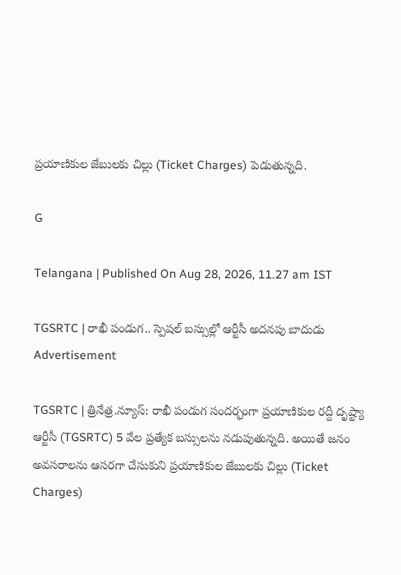ప్ర‌యాణికుల జేబుల‌కు చిల్లు (Ticket Charges) పెడుతున్న‌ది.

G

Telangana | Published On Aug 28, 2026, 11.27 am IST

TGSRTC | రాఖీ పండుగ‌.. స్పెష‌ల్ బ‌స్సుల్లో ఆర్టీసీ అద‌న‌పు బాదుడు
Advertisement

TGSRTC | త్రినేత్ర‌.న్యూస్‌: రాఖీ పండుగ సంద‌ర్భంగా ప్ర‌యాణికుల ర‌ద్దీ దృష్ట్యా ఆర్టీసీ (TGSRTC) 5 వేల ప్ర‌త్యేక బ‌స్సుల‌ను న‌డుపుతున్న‌ది. అయితే జ‌నం అవ‌స‌రాల‌ను ఆస‌ర‌గా చేసుకుని ప్ర‌యాణికుల జేబుల‌కు చిల్లు (Ticket Charges)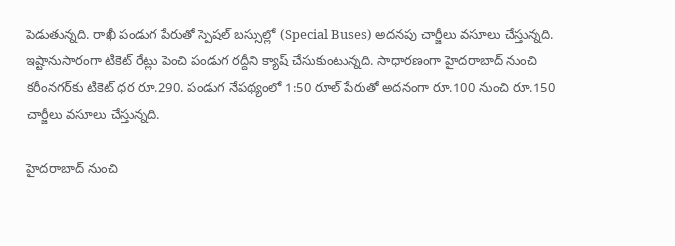పెడుతున్న‌ది. రాఖీ పండుగ పేరుతో స్పెష‌ల్ బ‌స్సుల్లో (Special Buses) అద‌న‌పు చార్జీలు వ‌సూలు చేస్తున్న‌ది. ఇష్టానుసారంగా టికెట్ రేట్లు పెంచి పండుగ ర‌ద్దీని క్యాష్ చేసుకుంటున్న‌ది. సాధార‌ణంగా హైదరాబాద్ నుంచి కరీంనగర్‌కు టికెట్ ధ‌ర రూ.290. పండుగ నేప‌థ్యంలో 1:50 రూల్ పేరుతో అదనంగా రూ.100 నుంచి రూ.150 చార్జీలు వసూలు చేస్తున్నది.

హైదరాబాద్ నుంచి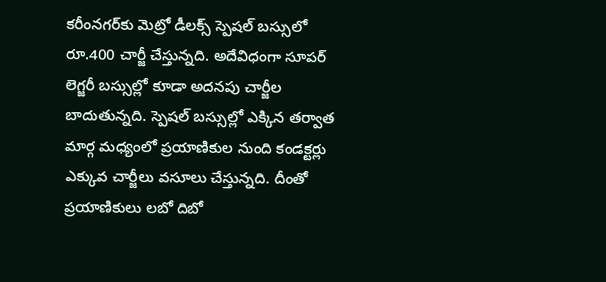కరీంనగర్‌కు మెట్రో డీల‌క్స్ స్పెషల్ బస్సులో రూ.400 చార్జీ చేస్తున్న‌ది. అదేవిధంగా సూప‌ర్ లెగ్జ‌రీ బ‌స్సుల్లో కూడా అదనపు చార్జీల బాదుతున్న‌ది. స్పెషల్ బస్సుల్లో ఎక్కిన తర్వాత మార్గ మధ్యంలో ప్రయాణికుల నుంది కండ‌క్ట‌ర్లు ఎక్కువ చార్జీలు వసూలు చేస్తున్న‌ది. దీంతో ప్ర‌యాణికులు లబో దిబో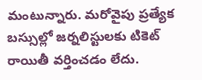మంటున్నారు. మ‌రోవైపు ప్ర‌త్యేక బస్సుల్లో జర్నలిస్టులకు టికెట్ రాయితీ వర్తించడం లేదు.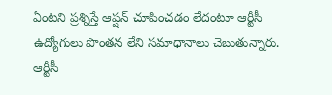ఏంటని ప్రశ్నిస్తే ఆప్షన్ చూపించడం లేదంటూ ఆర్టీసీ ఉద్యోగులు పొంతన లేని సమాధానాలు చెబుతున్నారు. ఆర్టీసీ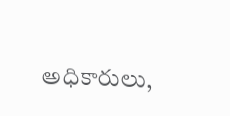అధికారులు,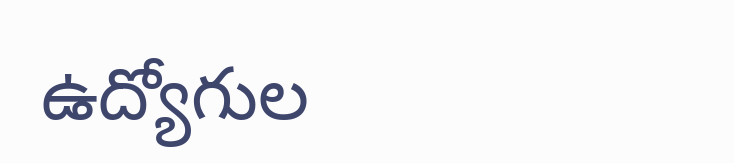ఉద్యోగుల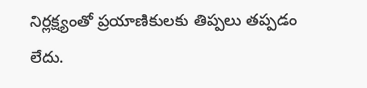నిర్లక్ష్యంతో ప్రయాణికులకు తిప్ప‌లు త‌ప్ప‌డం లేదు.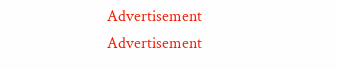Advertisement
Advertisement